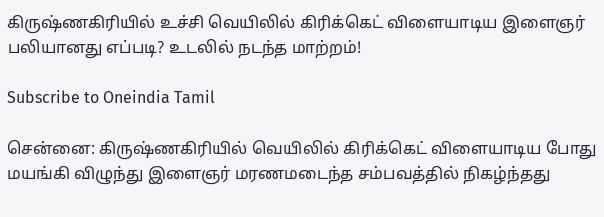கிருஷ்ணகிரியில் உச்சி வெயிலில் கிரிக்கெட் விளையாடிய இளைஞர் பலியானது எப்படி? உடலில் நடந்த மாற்றம்!

Subscribe to Oneindia Tamil

சென்னை: கிருஷ்ணகிரியில் வெயிலில் கிரிக்கெட் விளையாடிய போது மயங்கி விழுந்து இளைஞர் மரணமடைந்த சம்பவத்தில் நிகழ்ந்தது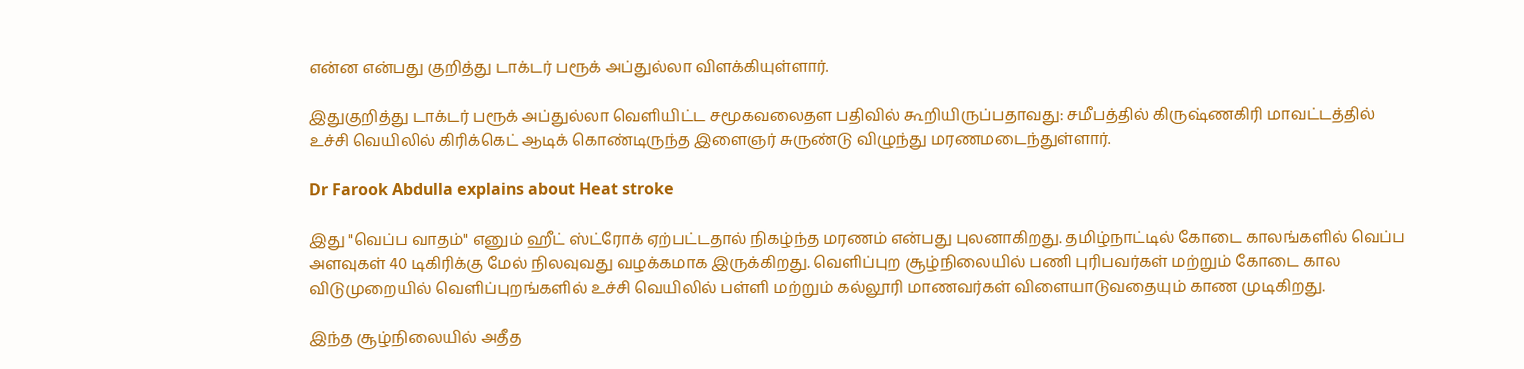என்ன என்பது குறித்து டாக்டர் பரூக் அப்துல்லா விளக்கியுள்ளார்.

இதுகுறித்து டாக்டர் பரூக் அப்துல்லா வெளியிட்ட சமூகவலைதள பதிவில் கூறியிருப்பதாவது: சமீபத்தில் கிருஷ்ணகிரி மாவட்டத்தில் உச்சி வெயிலில் கிரிக்கெட் ஆடிக் கொண்டிருந்த இளைஞர் சுருண்டு விழுந்து மரணமடைந்துள்ளார்.

Dr Farook Abdulla explains about Heat stroke

இது "வெப்ப வாதம்" எனும் ஹீட் ஸ்ட்ரோக் ஏற்பட்டதால் நிகழ்ந்த மரணம் என்பது புலனாகிறது. தமிழ்நாட்டில் கோடை காலங்களில் வெப்ப அளவுகள் 40 டிகிரிக்கு மேல் நிலவுவது வழக்கமாக இருக்கிறது. வெளிப்புற சூழ்நிலையில் பணி புரிபவர்கள் மற்றும் கோடை கால விடுமுறையில் வெளிப்புறங்களில் உச்சி வெயிலில் பள்ளி மற்றும் கல்லூரி மாணவர்கள் விளையாடுவதையும் காண முடிகிறது.

இந்த சூழ்நிலையில் அதீத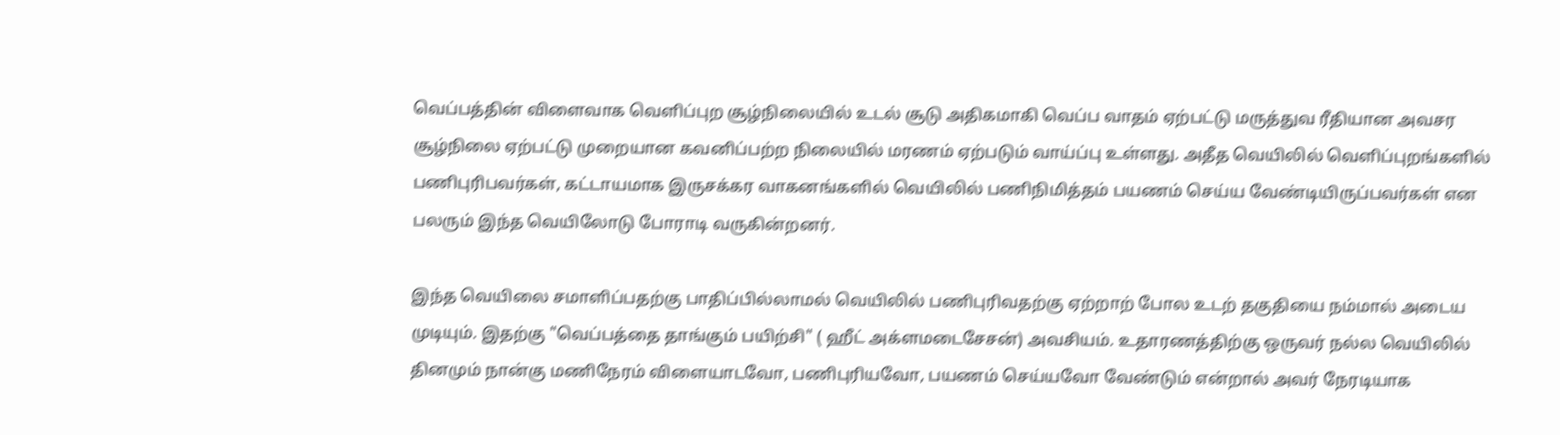வெப்பத்தின் விளைவாக வெளிப்புற சூழ்நிலையில் உடல் சூடு அதிகமாகி வெப்ப வாதம் ஏற்பட்டு மருத்துவ ரீதியான அவசர சூழ்நிலை ஏற்பட்டு முறையான கவனிப்பற்ற நிலையில் மரணம் ஏற்படும் வாய்ப்பு உள்ளது. அதீத வெயிலில் வெளிப்புறங்களில் பணிபுரிபவர்கள், கட்டாயமாக இருசக்கர வாகனங்களில் வெயிலில் பணிநிமித்தம் பயணம் செய்ய வேண்டியிருப்பவர்கள் என பலரும் இந்த வெயிலோடு போராடி வருகின்றனர்.

இந்த வெயிலை சமாளிப்பதற்கு பாதிப்பில்லாமல் வெயிலில் பணிபுரிவதற்கு ஏற்றாற் போல உடற் தகுதியை நம்மால் அடைய முடியும். இதற்கு "வெப்பத்தை தாங்கும் பயிற்சி" ( ஹீட் அக்ளமடைசேசன்) அவசியம். உதாரணத்திற்கு ஒருவர் நல்ல வெயிலில் தினமும் நான்கு மணிநேரம் விளையாடவோ, பணிபுரியவோ, பயணம் செய்யவோ வேண்டும் என்றால் அவர் நேரடியாக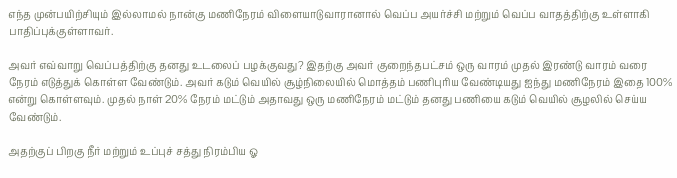எந்த முன்பயிற்சியும் இல்லாமல் நான்கு மணிநேரம் விளையாடுவாரானால் வெப்ப அயர்ச்சி மற்றும் வெப்ப வாதத்திற்கு உள்ளாகி பாதிப்புக்குள்ளாவர்.

அவர் எவ்வாறு வெப்பத்திற்கு தனது உடலைப் பழக்குவது? இதற்கு அவர் குறைந்தபட்சம் ஒரு வாரம் முதல் இரண்டு வாரம் வரை நேரம் எடுத்துக் கொள்ள வேண்டும். அவர் கடும் வெயில் சூழ்நிலையில் மொத்தம் பணிபுரிய வேண்டியது ஐந்து மணிநேரம் இதை 100% என்று கொள்ளவும். முதல் நாள் 20% நேரம் மட்டும் அதாவது ஒரு மணிநேரம் மட்டும் தனது பணியை கடும் வெயில் சூழலில் செய்ய வேண்டும்.

அதற்குப் பிறகு நீர் மற்றும் உப்புச் சத்து நிரம்பிய ஓ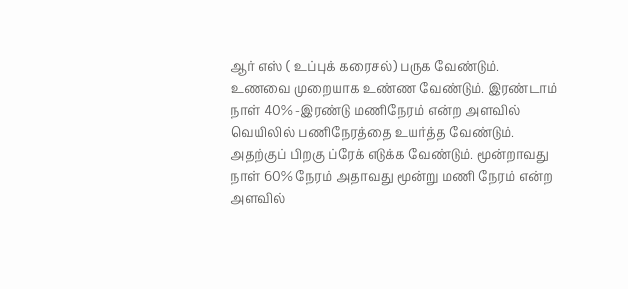ஆர் எஸ் ( உப்புக் கரைசல்) பருக வேண்டும். உணவை முறையாக உண்ண வேண்டும். இரண்டாம் நாள் 40% -இரண்டு மணிநேரம் என்ற அளவில் வெயிலில் பணிநேரத்தை உயர்த்த வேண்டும். அதற்குப் பிறகு ப்ரேக் எடுக்க வேண்டும். மூன்றாவது நாள் 60% நேரம் அதாவது மூன்று மணி நேரம் என்ற அளவில்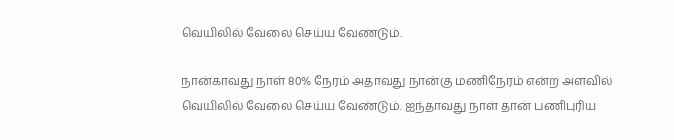வெயிலில் வேலை செய்ய வேண்டும்.

நான்காவது நாள் 80% நேரம் அதாவது நான்கு மணிநேரம் என்ற அளவில் வெயிலில் வேலை செய்ய வேண்டும். ஐந்தாவது நாள் தான் பணிபுரிய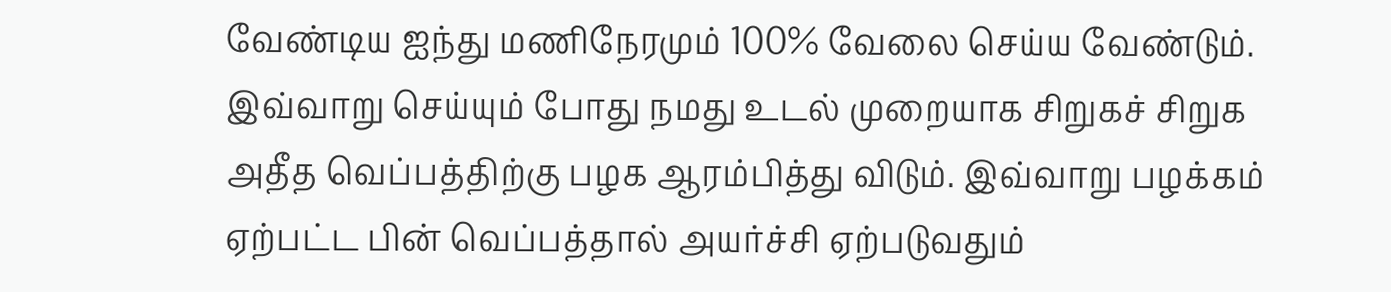வேண்டிய ஐந்து மணிநேரமும் 100% வேலை செய்ய வேண்டும். இவ்வாறு செய்யும் போது நமது உடல் முறையாக சிறுகச் சிறுக அதீத வெப்பத்திற்கு பழக ஆரம்பித்து விடும். இவ்வாறு பழக்கம் ஏற்பட்ட பின் வெப்பத்தால் அயர்ச்சி ஏற்படுவதும்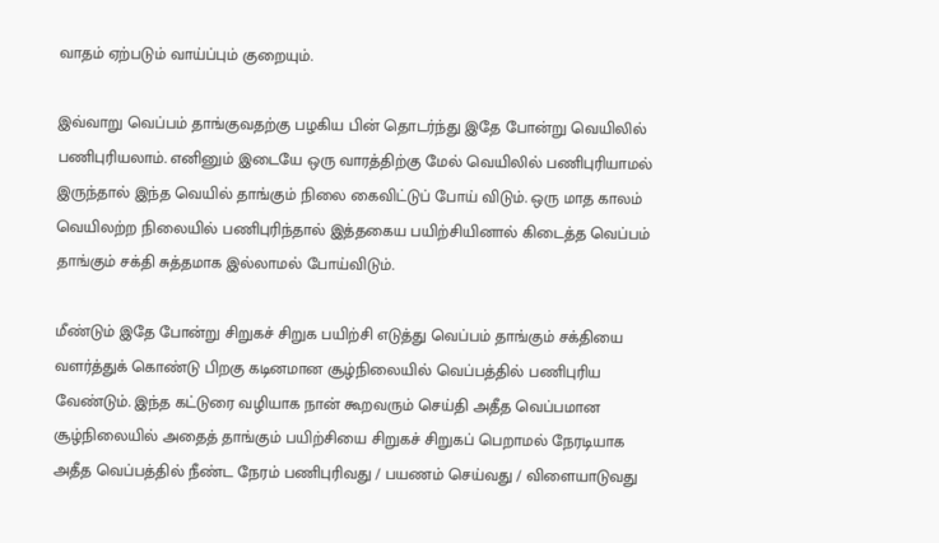வாதம் ஏற்படும் வாய்ப்பும் குறையும்.

இவ்வாறு வெப்பம் தாங்குவதற்கு பழகிய பின் தொடர்ந்து இதே போன்று வெயிலில் பணிபுரியலாம். எனினும் இடையே ஒரு வாரத்திற்கு மேல் வெயிலில் பணிபுரியாமல் இருந்தால் இந்த வெயில் தாங்கும் நிலை கைவிட்டுப் போய் விடும். ஒரு மாத காலம் வெயிலற்ற நிலையில் பணிபுரிந்தால் இத்தகைய பயிற்சியினால் கிடைத்த வெப்பம் தாங்கும் சக்தி சுத்தமாக இல்லாமல் போய்விடும்.

மீண்டும் இதே போன்று சிறுகச் சிறுக பயிற்சி எடுத்து வெப்பம் தாங்கும் சக்தியை வளர்த்துக் கொண்டு பிறகு கடினமான சூழ்நிலையில் வெப்பத்தில் பணிபுரிய வேண்டும். இந்த கட்டுரை வழியாக நான் கூறவரும் செய்தி அதீத வெப்பமான சூழ்நிலையில் அதைத் தாங்கும் பயிற்சியை சிறுகச் சிறுகப் பெறாமல் நேரடியாக அதீத வெப்பத்தில் நீண்ட நேரம் பணிபுரிவது / பயணம் செய்வது / விளையாடுவது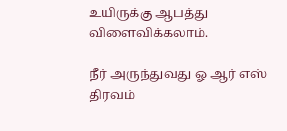உயிருக்கு ஆபத்து விளைவிக்கலாம்.

நீர் அருந்துவது ஓ ஆர் எஸ் திரவம்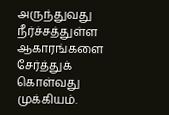அருந்துவது நீர்ச்சத்துள்ள ஆகாரங்களை சேர்த்துக் கொள்வது முக்கியம்.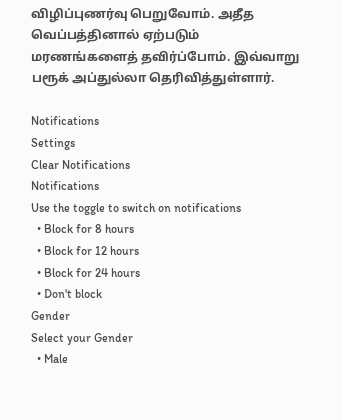விழிப்புணர்வு பெறுவோம். அதீத வெப்பத்தினால் ஏற்படும் மரணங்களைத் தவிர்ப்போம். இவ்வாறு பரூக் அப்துல்லா தெரிவித்துள்ளார்.

Notifications
Settings
Clear Notifications
Notifications
Use the toggle to switch on notifications
  • Block for 8 hours
  • Block for 12 hours
  • Block for 24 hours
  • Don't block
Gender
Select your Gender
  • Male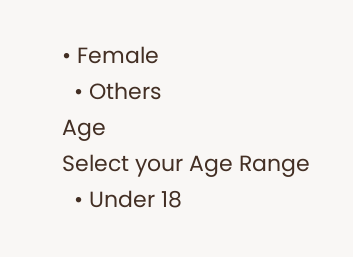• Female
  • Others
Age
Select your Age Range
  • Under 18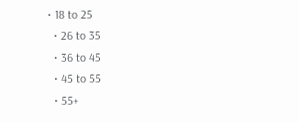• 18 to 25
  • 26 to 35
  • 36 to 45
  • 45 to 55
  • 55+